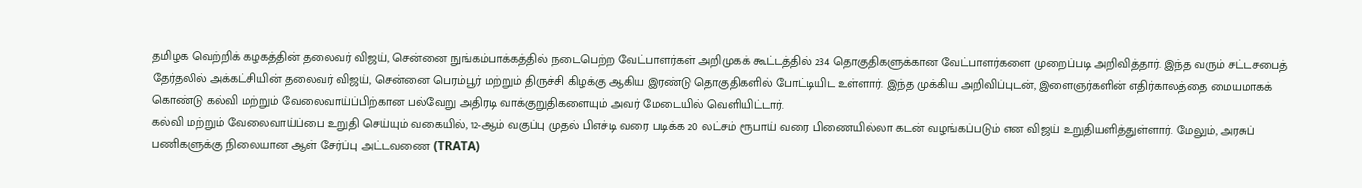தமிழக வெற்றிக் கழகத்தின் தலைவர் விஜய், சென்னை நுங்கம்பாக்கத்தில் நடைபெற்ற வேட்பாளர்கள் அறிமுகக் கூட்டத்தில் 234 தொகுதிகளுக்கான வேட்பாளர்களை முறைப்படி அறிவித்தார். இந்த வரும் சட்டசபைத் தேர்தலில் அக்கட்சியின் தலைவர் விஜய், சென்னை பெரம்பூர் மற்றும் திருச்சி கிழக்கு ஆகிய இரண்டு தொகுதிகளில் போட்டியிட உள்ளார். இந்த முக்கிய அறிவிப்புடன், இளைஞர்களின் எதிர்காலத்தை மையமாகக் கொண்டு கல்வி மற்றும் வேலைவாய்ப்பிற்கான பல்வேறு அதிரடி வாக்குறுதிகளையும் அவர் மேடையில் வெளியிட்டார்.
கல்வி மற்றும் வேலைவாய்ப்பை உறுதி செய்யும் வகையில், 12-ஆம் வகுப்பு முதல் பிஎச்டி வரை படிக்க 20 லட்சம் ரூபாய் வரை பிணையில்லா கடன் வழங்கப்படும் என விஜய் உறுதியளித்துள்ளார். மேலும், அரசுப் பணிகளுக்கு நிலையான ஆள் சேர்ப்பு அட்டவணை (TRATA)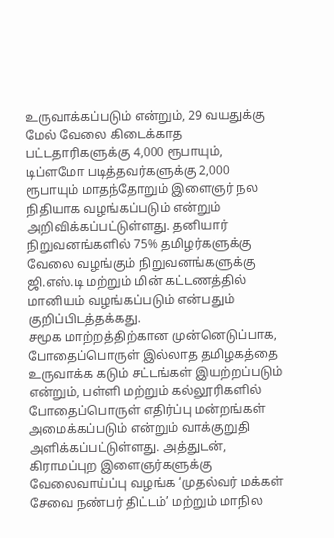உருவாக்கப்படும் என்றும், 29 வயதுக்கு மேல் வேலை கிடைக்காத பட்டதாரிகளுக்கு 4,000 ரூபாயும், டிப்ளமோ படித்தவர்களுக்கு 2,000 ரூபாயும் மாதந்தோறும் இளைஞர் நல நிதியாக வழங்கப்படும் என்றும் அறிவிக்கப்பட்டுள்ளது. தனியார் நிறுவனங்களில் 75% தமிழர்களுக்கு வேலை வழங்கும் நிறுவனங்களுக்கு ஜி.எஸ்.டி மற்றும் மின் கட்டணத்தில் மானியம் வழங்கப்படும் என்பதும் குறிப்பிடத்தக்கது.
சமூக மாற்றத்திற்கான முன்னெடுப்பாக, போதைப்பொருள் இல்லாத தமிழகத்தை உருவாக்க கடும் சட்டங்கள் இயற்றப்படும் என்றும், பள்ளி மற்றும் கல்லூரிகளில் போதைப்பொருள் எதிர்ப்பு மன்றங்கள் அமைக்கப்படும் என்றும் வாக்குறுதி அளிக்கப்பட்டுள்ளது. அத்துடன், கிராமப்புற இளைஞர்களுக்கு வேலைவாய்ப்பு வழங்க ‘முதல்வர் மக்கள் சேவை நண்பர் திட்டம்’ மற்றும் மாநில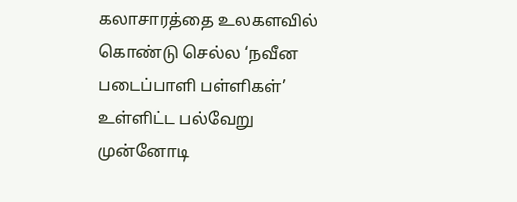கலாசாரத்தை உலகளவில் கொண்டு செல்ல ‘நவீன படைப்பாளி பள்ளிகள்’ உள்ளிட்ட பல்வேறு முன்னோடி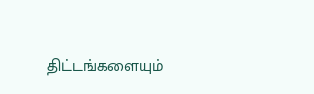திட்டங்களையும்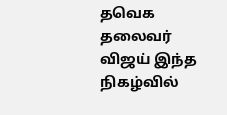தவெக தலைவர் விஜய் இந்த நிகழ்வில்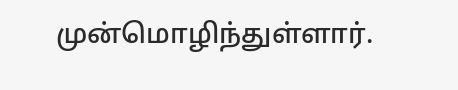முன்மொழிந்துள்ளார்.